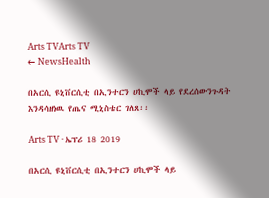Arts TVArts TV
← NewsHealth

በአርሲ ዩኒቨርሲቲ በኢንተርን ሀኪሞች ላይ የደረሰውንጉዳት እንዳሳዘነዉ የጤና ሚኒስቴር ገለጸ፡፡

Arts TV · ኤፕሪ 18 2019

በአርሲ ዩኒቨርሲቲ በኢንተርን ሀኪሞች ላይ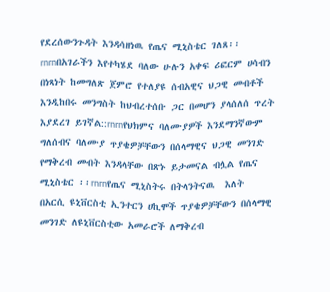የደረሰውንጉዳት እንዳሳዘነዉ የጤና ሚኒስቴር ገለጸ፡፡rnrnበአገራችን እየተካሄደ ባለው ሁሉን አቀፍ ሪፎርም ሀሳብን በነጻነት ከመግለጽ ጀምሮ የተለያዩ ሰብአዊና ህጋዊ መብቶች እንዲከበሩ መንግስት ከህብረተሰቡ ጋር በመሆን ያላሰለሰ ጥረት እያደረገ ይገኛል::rnrnየህክምና ባለሙያዎች እንደማንኛውም ግለሰብና ባለሙያ ጥያቄዎቻቸውን በሰላማዊና ህጋዊ መንገድ የማቅረብ መብት እንዳላቸው በጽኑ ይታመናል ብሏል የጤና ሚኒስቴር ፡፡rnrnየጤና ሚኒስትሩ በትላንትናዉ  እለት  በአርሲ ዩኒቨርስቲ ኢንተርን ሀኪሞች ጥያቄዎቻቸውን በሰላማዊ መንገድ ለዩኒቨርስቲው አመራሮች ለማቅረብ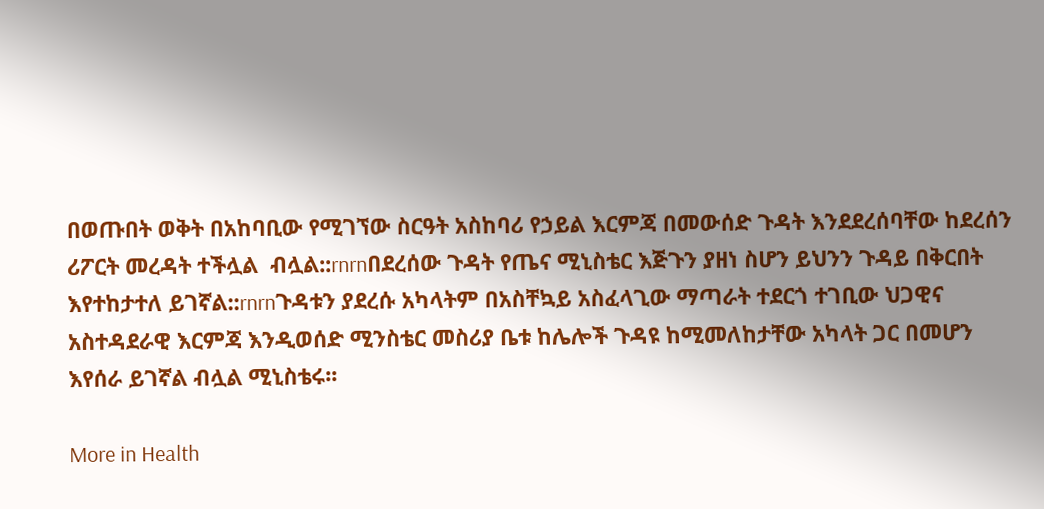በወጡበት ወቅት በአከባቢው የሚገኘው ስርዓት አስከባሪ የኃይል እርምጃ በመውሰድ ጉዳት እንደደረሰባቸው ከደረሰን ሪፖርት መረዳት ተችሏል  ብሏል::rnrnበደረሰው ጉዳት የጤና ሚኒስቴር እጅጉን ያዘነ ስሆን ይህንን ጉዳይ በቅርበት እየተከታተለ ይገኛል::rnrnጉዳቱን ያደረሱ አካላትም በአስቸኳይ አስፈላጊው ማጣራት ተደርጎ ተገቢው ህጋዊና አስተዳደራዊ እርምጃ እንዲወሰድ ሚንስቴር መስሪያ ቤቱ ከሌሎች ጉዳዩ ከሚመለከታቸው አካላት ጋር በመሆን እየሰራ ይገኛል ብሏል ሚኒስቴሩ፡፡

More in Health